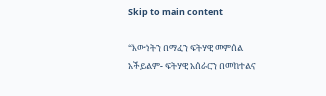Skip to main content

“እውነትን በማፈን ፍትሃዊ መምሰል አችይልም- ፍትሃዊ አሰራርን በመከተልና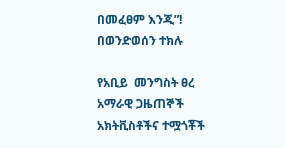በመፈፀም እንጂ”! በወንድወሰን ተክሉ

የአቢይ  መንግስት ፀረ አማራዊ ጋዜጠኞች አክትቪስቶችና ተሟጎቾች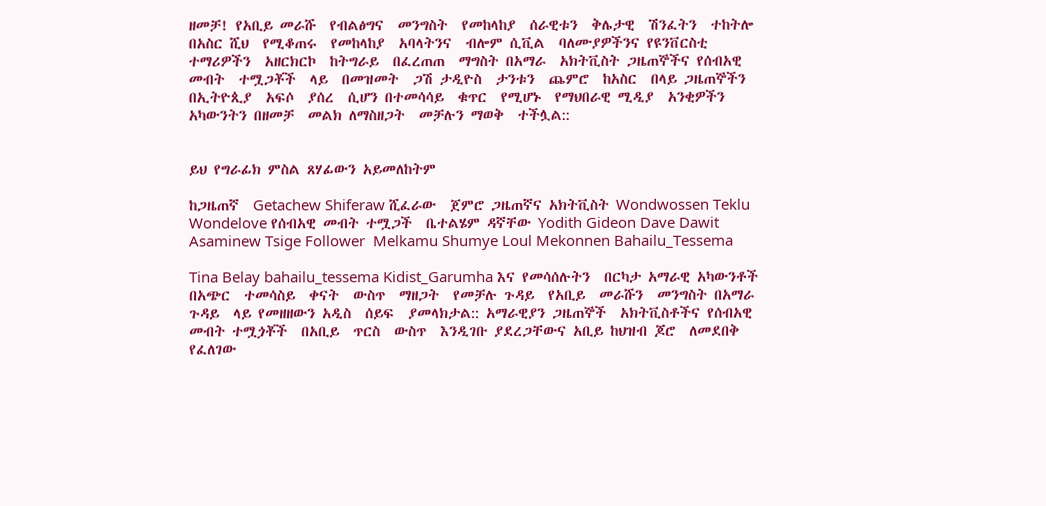ዘመቻ! የአቢይ መራሹ  የብልፅግና  መንግስት  የመከላከያ  ሰራዊቱን  ቅሌታዊ  ሽንፈትን  ተከትሎ  በአስር ሺህ  የሚቆጠሩ  የመከላከያ  አባላትንና  ብሎም ሲቪል  ባለሙያዎችንና የዩንቨርስቲ  ተማሪዎችን  አዘርክርኮ  ከትግራይ  በፈረጠጠ  ማግስት በአማራ  አክትቪስት ጋዜጠኞችና የሰብአዊ  መብት  ተሟጋቾች  ላይ  በመዝመት  ጋሽ ታዲዮስ  ታንቱን  ጨምሮ  ከአስር  በላይ ጋዜጠኞችን  በኢትዮጲያ  አፍሶ  ያሰረ  ሲሆን በተመሳሳይ  ቁጥር  የሚሆኑ  የማህበራዊ ሚዲያ  አንቂዎችን አካውንትን በዘመቻ  መልክ ለማስዘጋት  መቻሉን ማወቅ  ተችሏል::


ይህ የግራፊክ ምስል ጸሃፊውን አይመለከትም

ከጋዜጠኛ  Getachew Shiferaw ሺፈራው  ጀምሮ ጋዜጠኛና አክትቪስት Wondwossen Teklu Wondelove የሰብአዊ መብት ተሟጋች  ቤተልሄም ዳኛቸው Yodith Gideon Dave Dawit Asaminew Tsige Follower  Melkamu Shumye Loul Mekonnen Bahailu_Tessema

Tina Belay bahailu_tessema Kidist_Garumha እና የመሳሰሉትን  በርካታ አማራዊ አካውንቶች በአጭር  ተመሳስይ  ቀናት  ውስጥ  ማዘጋት  የመቻሉ ጉዳይ  የአቢይ  መራሹን  መንግስት በአማራ  ጉዳይ  ላይ የመዘዘውን አዲስ  ሰይፍ  ያመላክታል:: አማራዊያን ጋዜጠኞች  አክትቪስቶችና የሰብአዊ  መብት ተሟጏቾች  በአቢይ  ጥርስ  ውስጥ  እንዲገቡ ያደረጋቸውና አቢይ ከህዝብ ጆሮ  ለመደበቅ  የፈለገው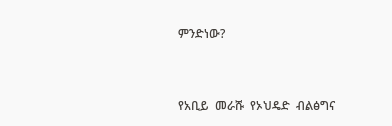ምንድነው?


የአቢይ  መራሹ  የኦህዴድ  ብልፅግና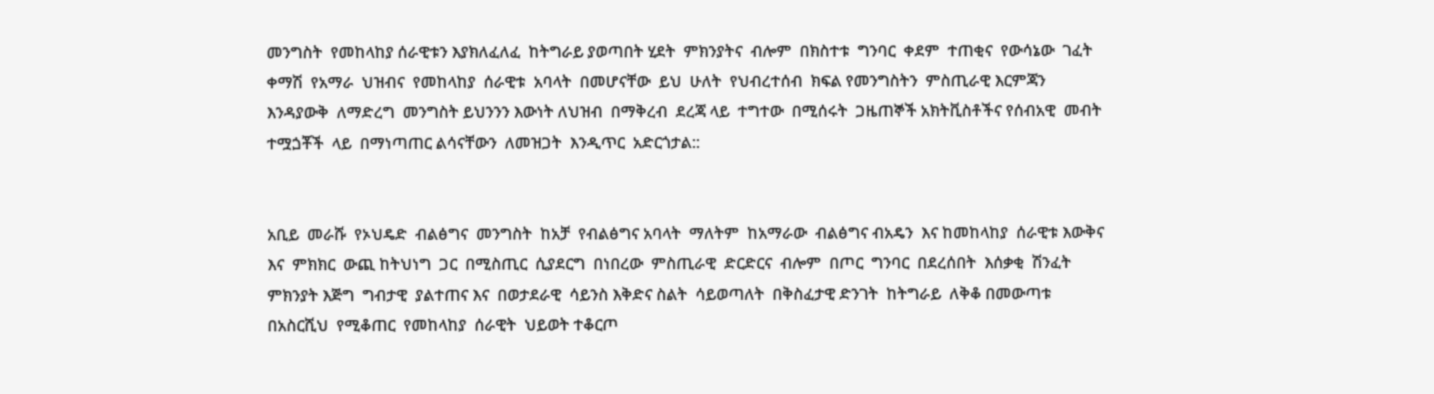መንግስት  የመከላከያ ሰራዊቱን እያክለፈለፈ  ከትግራይ ያወጣበት ሂደት  ምክንያትና  ብሎም  በክስተቱ  ግንባር  ቀደም  ተጠቂና  የውሳኔው  ገፈት  ቀማሽ  የአማራ  ህዝብና  የመከላከያ  ሰራዊቱ  አባላት  በመሆናቸው  ይህ  ሁለት  የህብረተሰብ  ክፍል የመንግስትን  ምስጢራዊ እርምጃን  እንዳያውቅ  ለማድረግ  መንግስት ይህንንን እውነት ለህዝብ  በማቅረብ  ደረጃ ላይ  ተግተው  በሚሰሩት  ጋዜጠኞች አክትቪስቶችና የሰብአዊ  መብት  ተሟጏቾች  ላይ  በማነጣጠር ልሳናቸውን  ለመዝጋት  እንዲጥር  አድርጎታል::


አቢይ  መራሹ  የኦህዴድ  ብልፅግና  መንግስት  ከአቻ  የብልፅግና አባላት  ማለትም  ከአማራው  ብልፅግና ብአዴን  እና ከመከላከያ  ሰራዊቱ እውቅና እና  ምክክር  ውጪ ከትህነግ  ጋር  በሚስጢር  ሲያደርግ  በነበረው  ምስጢራዊ  ድርድርና  ብሎም  በጦር  ግንባር  በደረሰበት  እሰቃቂ  ሽንፈት  ምክንያት እጅግ  ግብታዊ  ያልተጠና እና  በወታደራዊ  ሳይንስ እቅድና ስልት  ሳይወጣለት  በቅስፈታዊ ድንገት  ከትግራይ  ለቅቆ በመውጣቱ በአስርሺህ  የሚቆጠር  የመከላከያ  ሰራዊት  ህይወት ተቆርጦ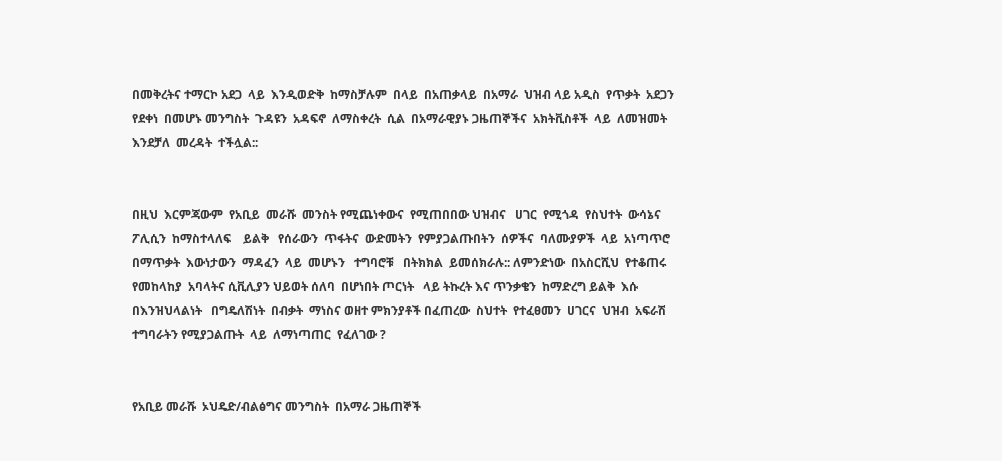በመቅረትና ተማርኮ አደጋ  ላይ  እንዲወድቅ  ከማስቻሉም  በላይ  በአጠቃላይ  በአማራ  ህዝብ ላይ አዲስ  የጥቃት  አደጋን  የደቀነ  በመሆኑ መንግስት  ጉዳዩን  አዳፍኖ  ለማስቀረት  ሲል  በአማራዊያኑ ጋዜጠኞችና  አክትቪስቶች  ላይ  ለመዝመት   እንደቻለ  መረዳት  ተችሏል::


በዚህ  እርምጃውም  የአቢይ  መራሹ  መንስት የሚጨነቀውና  የሚጠበበው ህዝብና   ሀገር  የሚጎዳ  የስህተት  ውሳኔና  ፖሊሲን  ከማስተላለፍ    ይልቅ   የሰራውን  ጥፋትና  ውድመትን  የምያጋልጡበትን  ሰዎችና  ባለሙያዎች  ላይ  አነጣጥሮ  በማጥቃት  እውነታውን  ማዳፈን  ላይ  መሆኑን   ተግባሮቹ   በትክክል  ይመሰክራሉ:: ለምንድነው  በአስርሺህ  የተቆጠሩ  የመከላከያ  አባላትና ሲቪሊያን ህይወት ሰለባ  በሆነበት ጦርነት   ላይ ትኩረት እና ጥንቃቄን  ከማድረግ ይልቅ  እሱ  በእንዝህላልነት   በግዴለሽነት  በብቃት  ማነስና ወዘተ ምክንያቶች በፈጠረው  ስህተት  የተፈፀመን  ሀገርና  ህዝብ  አፍራሽ  ተግባራትን የሚያጋልጡት  ላይ  ለማነጣጠር  የፈለገው ?


የአቢይ መራሹ  ኦህዴድ/ብልፅግና መንግስት  በአማራ ጋዜጠኞች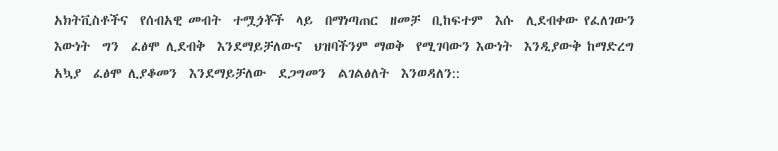አክትቪስቶችና  የሰብአዊ መብት  ተሟጏቾች  ላይ  በማነጣጠር  ዘመቻ  ቢከፍተም  እሱ  ሊደብቀው የፈለገውን  እውነት  ግን  ፈፅሞ ሊደብቅ  እንደማይቻለውና  ህዝባችንም ማወቅ  የሚገባውን እውነት  እንዲያውቅ ከማድረግ  አኳያ  ፈፅሞ ሊያቆመን  እንደማይቻለው  ደጋግመን  ልገልፅለት  እንወዳለን::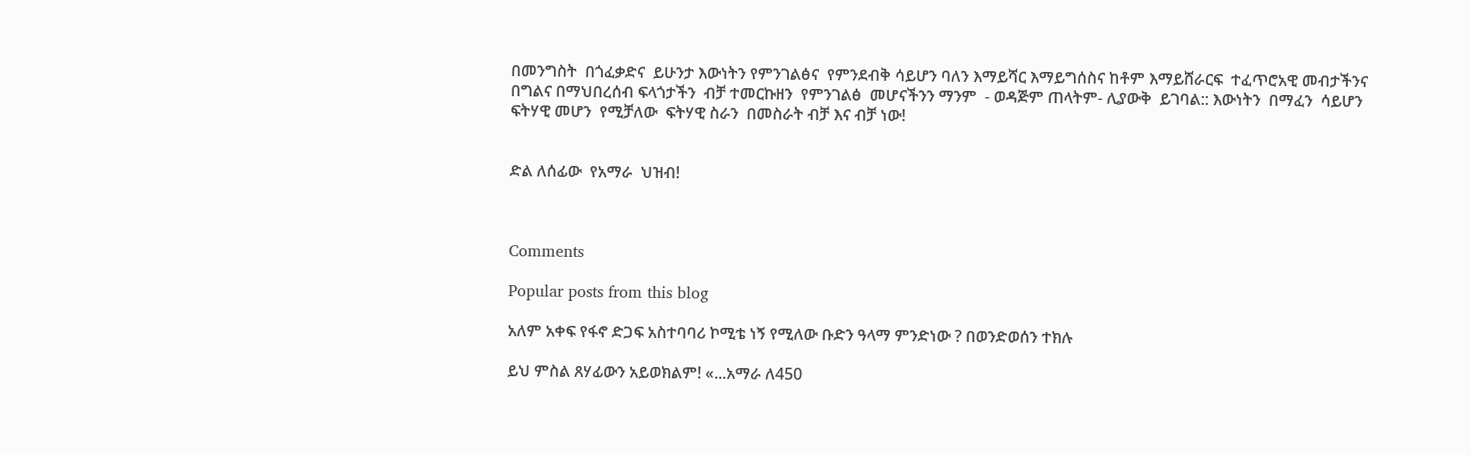በመንግስት  በጎፈቃድና  ይሁንታ እውነትን የምንገልፅና  የምንደብቅ ሳይሆን ባለን እማይሻር እማይግሰስና ከቶም እማይሸራርፍ  ተፈጥሮአዊ መብታችንና በግልና በማህበረሰብ ፍላጎታችን  ብቻ ተመርኩዘን  የምንገልፅ  መሆናችንን ማንም  - ወዳጅም ጠላትም- ሊያውቅ  ይገባል:: እውነትን  በማፈን  ሳይሆን ፍትሃዊ መሆን  የሚቻለው  ፍትሃዊ ስራን  በመስራት ብቻ እና ብቻ ነው!


ድል ለሰፊው  የአማራ  ህዝብ!



Comments

Popular posts from this blog

አለም አቀፍ የፋኖ ድጋፍ አስተባባሪ ኮሚቴ ነኝ የሚለው ቡድን ዓላማ ምንድነው ? በወንድወሰን ተክሉ

ይህ ምስል ጸሃፊውን አይወክልም! «...አማራ ለ450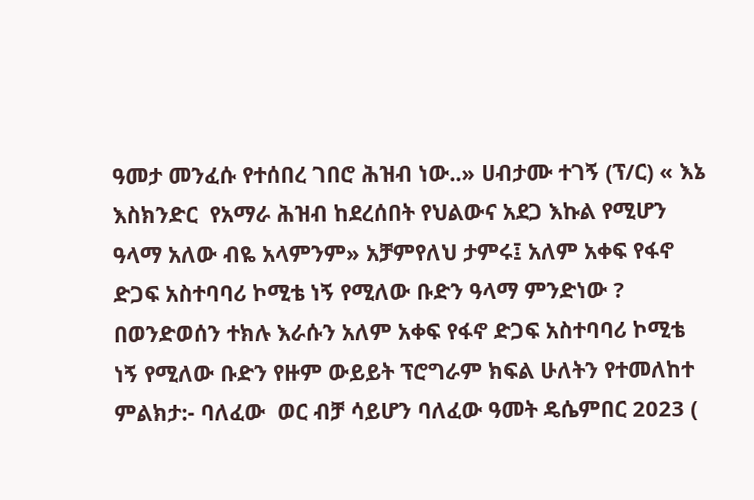ዓመታ መንፈሱ የተሰበረ ገበሮ ሕዝብ ነው..» ሀብታሙ ተገኝ (ፕ/ር) « እኔ እስክንድር  የአማራ ሕዝብ ከደረሰበት የህልውና አደጋ እኩል የሚሆን ዓላማ አለው ብዬ አላምንም» አቻምየለህ ታምሩ፤ አለም አቀፍ የፋኖ ድጋፍ አስተባባሪ ኮሚቴ ነኝ የሚለው ቡድን ዓላማ ምንድነው ? በወንድወሰን ተክሉ እራሱን አለም አቀፍ የፋኖ ድጋፍ አስተባባሪ ኮሚቴ ነኝ የሚለው ቡድን የዙም ውይይት ፕሮግራም ክፍል ሁለትን የተመለከተ ምልክታ:- ባለፈው  ወር ብቻ ሳይሆን ባለፈው ዓመት ዴሴምበር 2023 (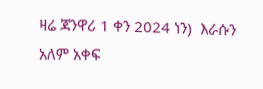ዛሬ ጃንዋሪ 1 ቀን 2024 ነን)  እራሱን አለም አቀፍ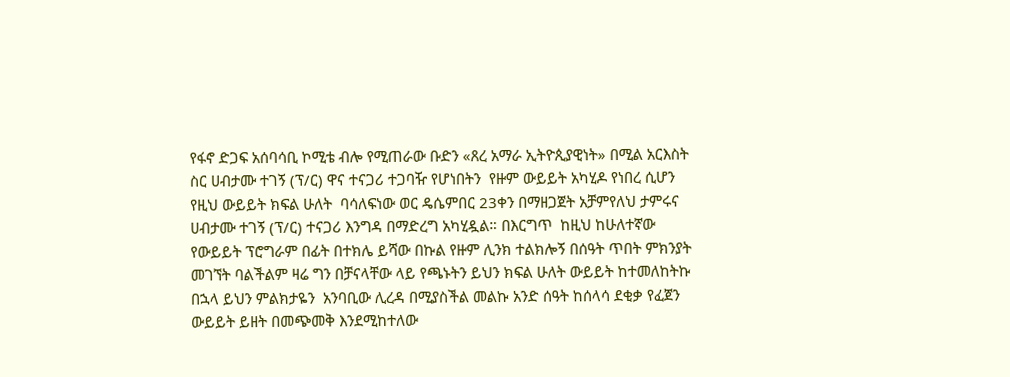የፋኖ ድጋፍ አሰባሳቢ ኮሚቴ ብሎ የሚጠራው ቡድን «ጸረ አማራ ኢትዮጲያዊነት» በሚል አርእስት ስር ሀብታሙ ተገኝ (ፕ/ር) ዋና ተናጋሪ ተጋባዥ የሆነበትን  የዙም ውይይት አካሂዶ የነበረ ሲሆን የዚህ ውይይት ክፍል ሁለት  ባሳለፍነው ወር ዴሴምበር 23ቀን በማዘጋጀት አቻምየለህ ታምሩና ሀብታሙ ተገኝ (ፕ/ር) ተናጋሪ እንግዳ በማድረግ አካሂዷል። በእርግጥ  ከዚህ ከሁለተኛው የውይይት ፕሮግራም በፊት በተክሌ ይሻው በኩል የዙም ሊንክ ተልክሎኝ በሰዓት ጥበት ምክንያት መገኘት ባልችልም ዛሬ ግን በቻናላቸው ላይ የጫኑትን ይህን ክፍል ሁለት ውይይት ከተመለከትኩ በኋላ ይህን ምልክታዬን  አንባቢው ሊረዳ በሚያስችል መልኩ አንድ ሰዓት ከሰላሳ ደቂቃ የፈጀን ውይይት ይዘት በመጭመቅ እንደሚከተለው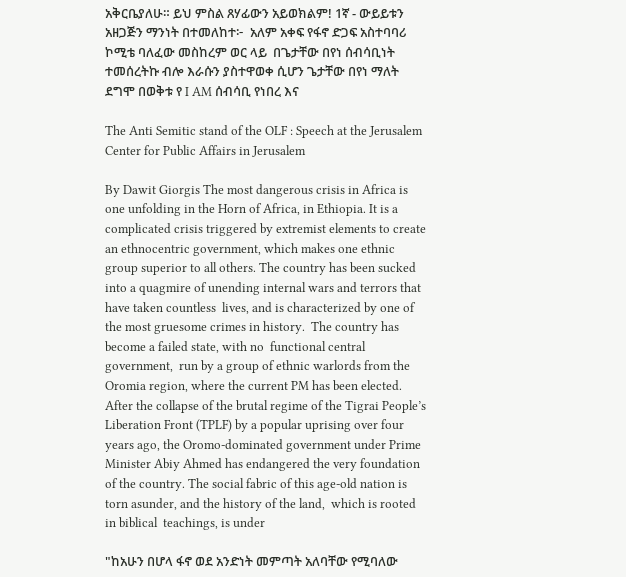አቅርቤያለሁ። ይህ ምስል ጸሃፊውን አይወክልም! 1ኛ - ውይይቱን አዘጋጅን ማንነት በተመለከተ፦  አለም አቀፍ የፋኖ ድጋፍ አስተባባሪ ኮሚቴ ባለፈው መስከረም ወር ላይ  በጌታቸው በየነ ሰብሳቢነት ተመሰረትኩ ብሎ እራሱን ያስተዋወቀ ሲሆን ጌታቸው በየነ ማለት ደግሞ በወቅቱ የ I AM ሰብሳቢ የነበረ እና

The Anti Semitic stand of the OLF : Speech at the Jerusalem Center for Public Affairs in Jerusalem

By Dawit Giorgis The most dangerous crisis in Africa is one unfolding in the Horn of Africa, in Ethiopia. It is a complicated crisis triggered by extremist elements to create an ethnocentric government, which makes one ethnic group superior to all others. The country has been sucked into a quagmire of unending internal wars and terrors that have taken countless  lives, and is characterized by one of the most gruesome crimes in history.  The country has become a failed state, with no  functional central government,  run by a group of ethnic warlords from the Oromia region, where the current PM has been elected.   After the collapse of the brutal regime of the Tigrai People’s Liberation Front (TPLF) by a popular uprising over four years ago, the Oromo-dominated government under Prime Minister Abiy Ahmed has endangered the very foundation of the country. The social fabric of this age-old nation is torn asunder, and the history of the land,  which is rooted in biblical  teachings, is under

"ከአሁን በሆላ ፋኖ ወደ አንድነት መምጣት አለባቸው የሚባለው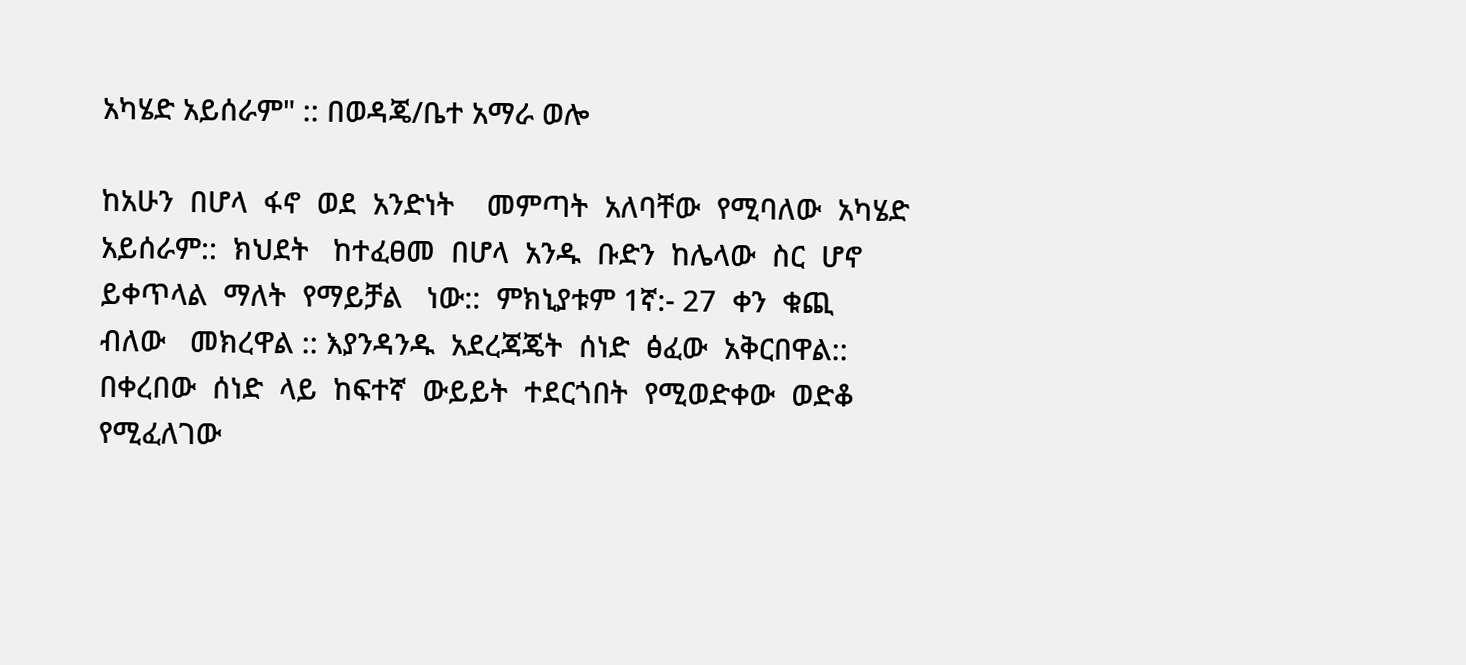አካሄድ አይሰራም" :: በወዳጄ/ቤተ አማራ ወሎ

ከአሁን  በሆላ  ፋኖ  ወደ  አንድነት    መምጣት  አለባቸው  የሚባለው  አካሄድ  አይሰራም::  ክህደት   ከተፈፀመ  በሆላ  አንዱ  ቡድን  ከሌላው  ስር  ሆኖ  ይቀጥላል  ማለት  የማይቻል   ነው::  ምክኒያቱም 1ኛ:- 27  ቀን  ቁጪ  ብለው   መክረዋል :: እያንዳንዱ  አደረጃጄት  ሰነድ  ፅፈው  አቅርበዋል::  በቀረበው  ሰነድ  ላይ  ከፍተኛ  ውይይት  ተደርጎበት  የሚወድቀው  ወድቆ  የሚፈለገው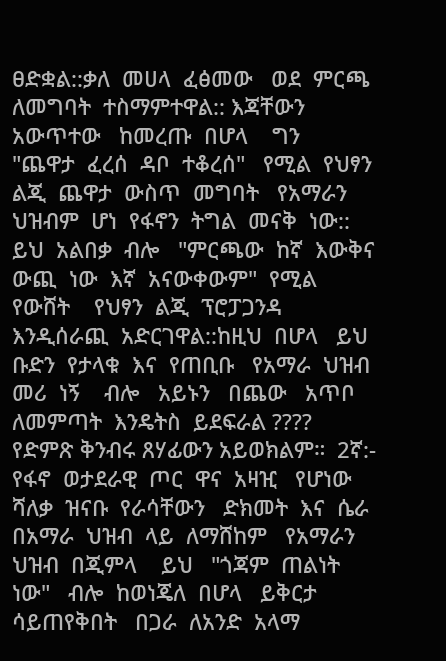ፀድቋል::ቃለ  መሀላ  ፈፅመው   ወደ  ምርጫ   ለመግባት  ተስማምተዋል:: እጃቸውን  አውጥተው   ከመረጡ  በሆላ    ግን    "ጨዋታ  ፈረሰ  ዳቦ  ተቆረሰ"   የሚል  የህፃን  ልጂ  ጨዋታ  ውስጥ  መግባት   የአማራን  ህዝብም  ሆነ  የፋኖን  ትግል  መናቅ  ነው:: ይህ  አልበቃ  ብሎ   "ምርጫው  ከኛ  እውቅና  ውጪ  ነው  እኛ  አናውቀውም"  የሚል   የውሸት    የህፃን  ልጂ  ፕሮፓጋንዳ   እንዲሰራጪ  አድርገዋል::ከዚህ  በሆላ   ይህ  ቡድን  የታላቁ  እና  የጠቢቡ   የአማራ  ህዝብ  መሪ  ነኝ    ብሎ   አይኑን   በጨው   አጥቦ  ለመምጣት  እንዴትስ  ይደፍራል ????   የድምጽ ቅንብሩ ጸሃፊውን አይወክልም።  2ኛ:- የፋኖ  ወታደራዊ  ጦር  ዋና  አዛዢ   የሆነው  ሻለቃ  ዝናቡ  የራሳቸውን   ድክመት  እና  ሴራ  በአማራ  ህዝብ  ላይ  ለማሸከም   የአማራን  ህዝብ  በጂምላ    ይህ   "ጎጃም  ጠልነት  ነው"   ብሎ  ከወነጄለ  በሆላ   ይቅርታ  ሳይጠየቅበት   በጋራ  ለአንድ  አላማ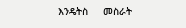እንዴትስ     መስራት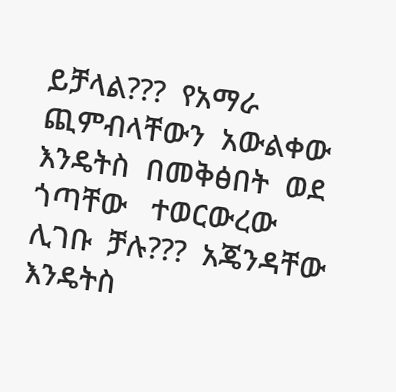ይቻላል???  የአማራ   ጪምብላቸውን  አውልቀው  እንዴትስ  በመቅፅበት  ወደ  ጎጣቸው   ተወርውረው  ሊገቡ  ቻሉ???  አጄንዳቸው   እንዴትስ